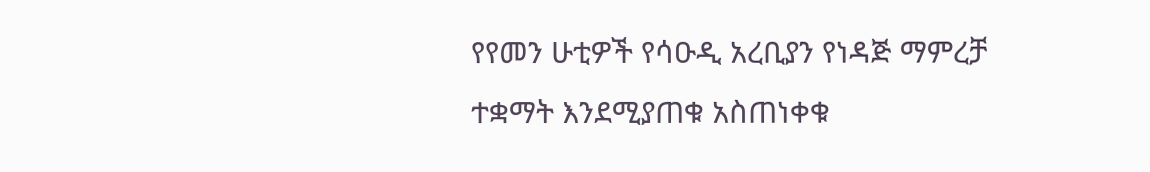የየመን ሁቲዎች የሳዑዲ አረቢያን የነዳጅ ማምረቻ ተቋማት እንደሚያጠቁ አስጠነቀቁ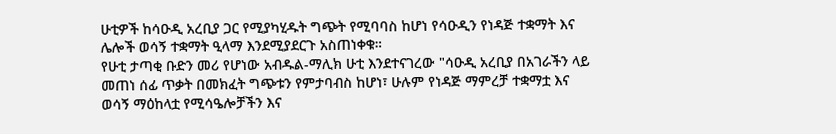ሁቲዎች ከሳዑዲ አረቢያ ጋር የሚያካሂዱት ግጭት የሚባባስ ከሆነ የሳዑዲን የነዳጅ ተቋማት እና ሌሎች ወሳኝ ተቋማት ዒላማ እንደሚያደርጉ አስጠነቀቁ።
የሁቲ ታጣቂ ቡድን መሪ የሆነው አብዱል-ማሊክ ሁቲ እንደተናገረው "ሳዑዲ አረቢያ በአገራችን ላይ መጠነ ሰፊ ጥቃት በመክፈት ግጭቱን የምታባብስ ከሆነ፣ ሁሉም የነዳጅ ማምረቻ ተቋማቷ እና ወሳኝ ማዕከላቷ የሚሳዔሎቻችን እና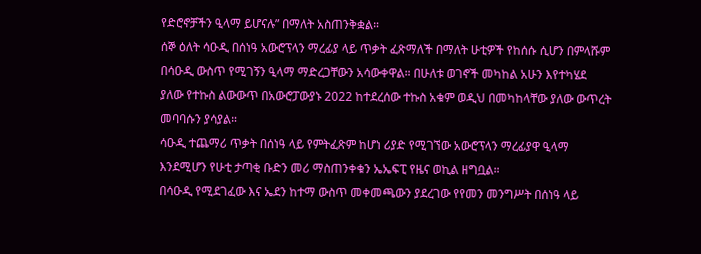የድሮኖቻችን ዒላማ ይሆናሉ” በማለት አስጠንቅቋል።
ሰኞ ዕለት ሳዑዲ በሰነዓ አውሮፕላን ማረፊያ ላይ ጥቃት ፈጽማለች በማለት ሁቲዎች የከሰሱ ሲሆን በምላሹም በሳዑዲ ውስጥ የሚገኝን ዒላማ ማድረጋቸውን አሳውቀዋል። በሁለቱ ወገኖች መካከል አሁን እየተካሄደ ያለው የተኩስ ልውውጥ በአውሮፓውያኑ 2022 ከተደረሰው ተኩስ አቁም ወዲህ በመካከላቸው ያለው ውጥረት መባባሱን ያሳያል።
ሳዑዲ ተጨማሪ ጥቃት በሰነዓ ላይ የምትፈጽም ከሆነ ሪያድ የሚገኘው አውሮፕላን ማረፊያዋ ዒላማ እንደሚሆን የሁቲ ታጣቂ ቡድን መሪ ማስጠንቀቁን ኤኤፍፒ የዜና ወኪል ዘግቧል።
በሳዑዲ የሚደገፈው እና ኤደን ከተማ ውስጥ መቀመጫውን ያደረገው የየመን መንግሥት በሰነዓ ላይ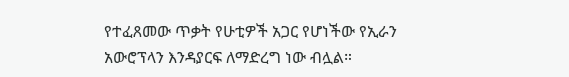የተፈጸመው ጥቃት የሁቲዎች አጋር የሆነችው የኢራን አውሮፕላን እንዳያርፍ ለማድረግ ነው ብሏል።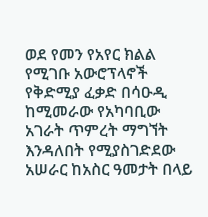ወደ የመን የአየር ክልል የሚገቡ አውሮፕላኖች የቅድሚያ ፈቃድ በሳዑዲ ከሚመራው የአካባቢው አገራት ጥምረት ማግኘት እንዳለበት የሚያስገድደው አሠራር ከአስር ዓመታት በላይ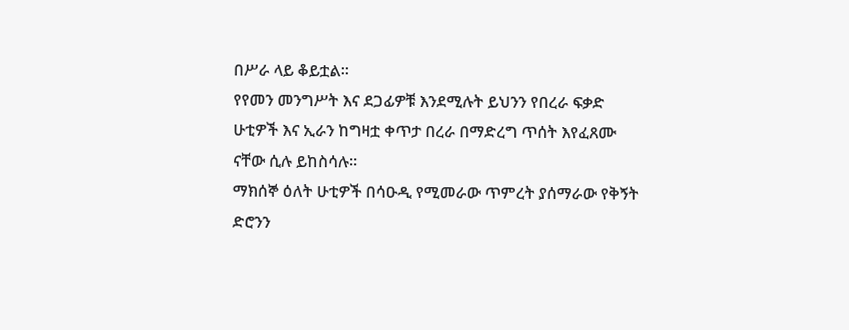በሥራ ላይ ቆይቷል።
የየመን መንግሥት እና ደጋፊዎቹ እንደሚሉት ይህንን የበረራ ፍቃድ ሁቲዎች እና ኢራን ከግዛቷ ቀጥታ በረራ በማድረግ ጥሰት እየፈጸሙ ናቸው ሲሉ ይከስሳሉ።
ማክሰኞ ዕለት ሁቲዎች በሳዑዲ የሚመራው ጥምረት ያሰማራው የቅኝት ድሮንን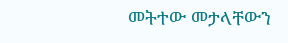መትተው መታላቸውን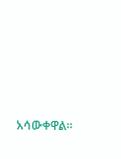አሳውቀዋል።